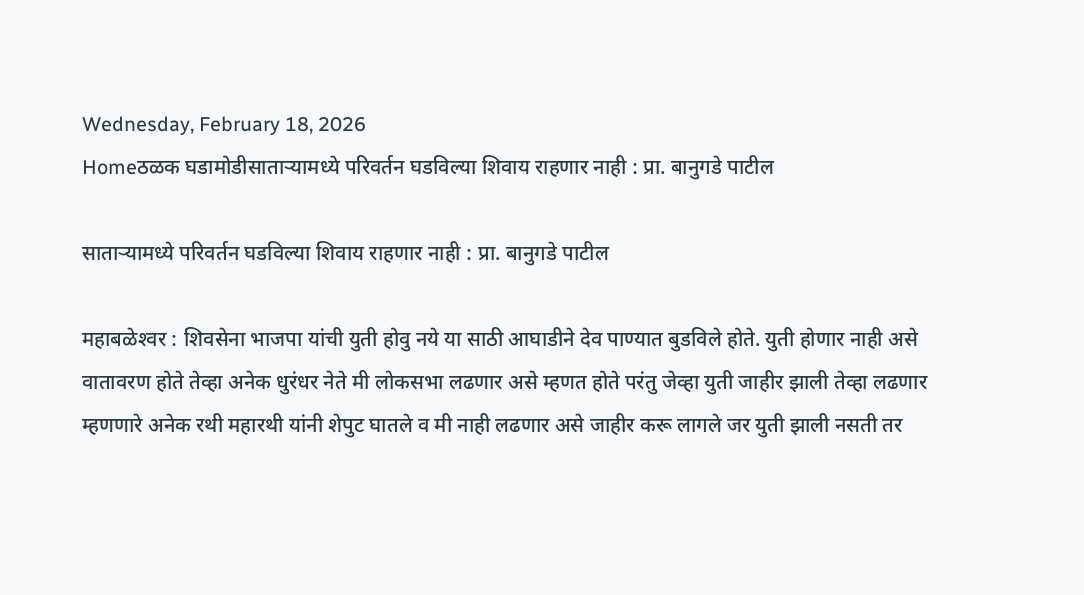Wednesday, February 18, 2026
Homeठळक घडामोडीसातार्‍यामध्ये परिवर्तन घडविल्या शिवाय राहणार नाही : प्रा. बानुगडे पाटील

सातार्‍यामध्ये परिवर्तन घडविल्या शिवाय राहणार नाही : प्रा. बानुगडे पाटील

महाबळेश्‍वर : शिवसेना भाजपा यांची युती होवु नये या साठी आघाडीने देव पाण्यात बुडविले होते. युती होणार नाही असे वातावरण होते तेव्हा अनेक धुरंधर नेते मी लोकसभा लढणार असे म्हणत होते परंतु जेव्हा युती जाहीर झाली तेव्हा लढणार म्हणणारे अनेक रथी महारथी यांनी शेपुट घातले व मी नाही लढणार असे जाहीर करू लागले जर युती झाली नसती तर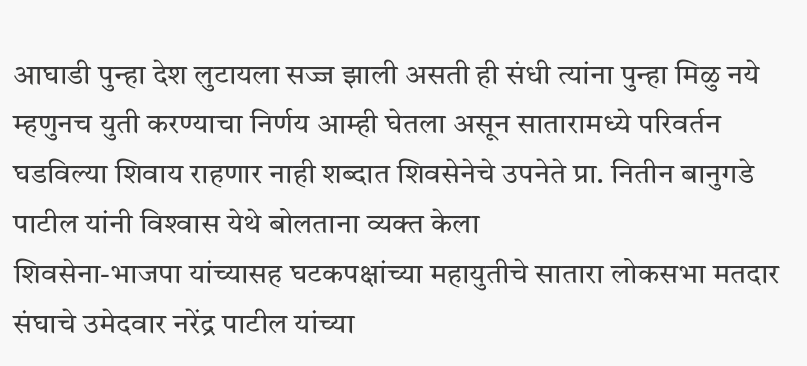आघाडी पुन्हा देश लुटायला सज्ज झाली असती ही संधी त्यांना पुन्हा मिळु नये म्हणुनच युती करण्याचा निर्णय आम्ही घेतला असून सातारामध्ये परिवर्तन घडविल्या शिवाय राहणार नाही शब्दात शिवसेनेचे उपनेते प्रा. नितीन बानुगडे पाटील यांनी विश्‍वास येथे बोलताना व्यक्त केला
शिवसेना-भाजपा यांच्यासह घटकपक्षांच्या महायुतीचे सातारा लोकसभा मतदार संघाचे उमेदवार नरेंद्र पाटील यांच्या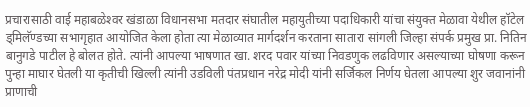प्रचारासाठी वाई महाबळेश्‍वर खंडाळा विधानसभा मतदार संघातील महायुतीच्या पदाधिकारी यांचा संयुक्त मेळावा येथील हॉटेल ड्मिलॅण्डच्या सभागृहात आयोजित केला होता त्या मेळाव्यात मार्गदर्शन करताना सातारा सांगली जिल्हा संपर्क प्रमुख प्रा. नितिन बानुगडे पाटील हे बोलत होते. त्यांनी आपल्या भाषणात खा. शरद पवार यांच्या निवडणुक लढविणार असल्याच्या घोषणा करून पुन्हा माघार घेतली या कृतीची खिल्ली त्यांनी उडविली पंतप्रधान नरेद्र मोदी यांनी सर्जिकल निर्णय घेतला आपल्या शुर जवानांनी प्राणाची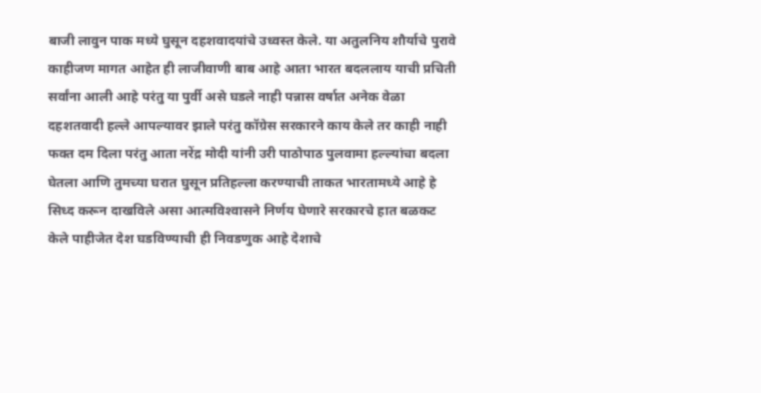बाजी लावुन पाक मध्ये घुसून दहशवादयांचे उध्वस्त केले. या अतुलनिय शौर्याचे पुरावे काहीजण मागत आहेत ही लाजीवाणी बाब आहे आता भारत बदललाय याची प्रचिती सर्वांना आली आहे परंतु या पुर्वी असे घडले नाही पन्नास वर्षात अनेक वेळा दहशतवादी हल्ले आपल्यावर झाले परंतु कॉग्रेस सरकारने काय केले तर काही नाही फक्त दम दिला परंतु आता नरेंद्र मोदी यांनी उरी पाठोपाठ पुलवामा हल्ल्यांचा बदला घेतला आणि तुमच्या घरात घुसून प्रतिहल्ला करण्याची ताकत भारतामध्ये आहे हे सिध्द करून दाखविले असा आत्मविश्‍वासने निर्णय घेणारे सरकारचे हात बळकट केले पाहीजेत देश घडविण्याची ही निवडणुक आहे देशाचे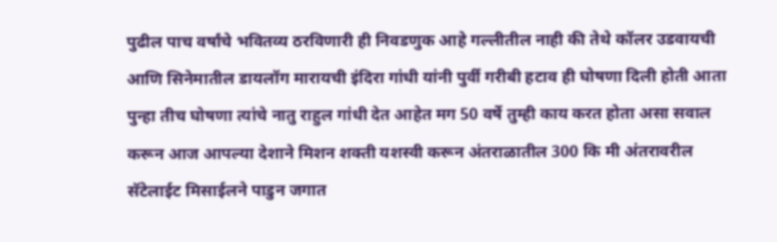पुढील पाच वर्षांचे भवितव्य ठरविणारी ही निवडणुक आहे गल्लीतील नाही की तेथे कॉलर उडवायची आणि सिनेमातील डायलॉग मारायची इंदिरा गांधी यांनी पुर्वी गरीबी हटाव ही घोषणा दिली होती आता पुन्हा तीच घोषणा त्यांचे नातु राहुल गांधी देत आहेत मग 50 वर्षे तुम्ही काय करत होता असा सवाल करून आज आपल्या देशाने मिशन शक्ती यशस्वी करून अंतराळातील 300 कि मी अंतरावरील सॅटेलाईट मिसाईलने पाडुन जगात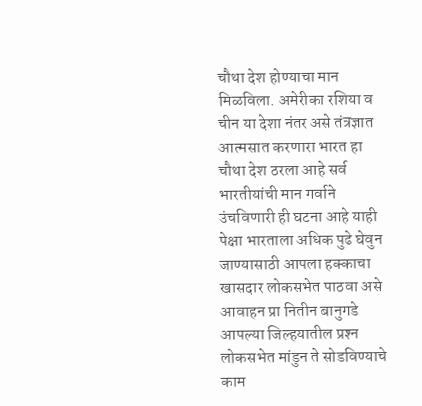चौथा देश होण्याचा मान मिळविला. अमेरीका रशिया व चीन या देशा नंतर असे तंत्रज्ञात आत्मसात करणारा भारत हा चौथा देश ठरला आहे सर्व भारतीयांची मान गर्वाने उंचविणारी ही घटना आहे याही पेक्षा भारताला अधिक पुढे घेवुन जाण्यासाठी आपला हक्काचा खासदार लोकसभेत पाठवा असे आवाहन प्रा नितीन बानुगडे आपल्या जिल्हयातील प्रश्‍न लोकसभेत मांडुन ते सोडविण्याचे काम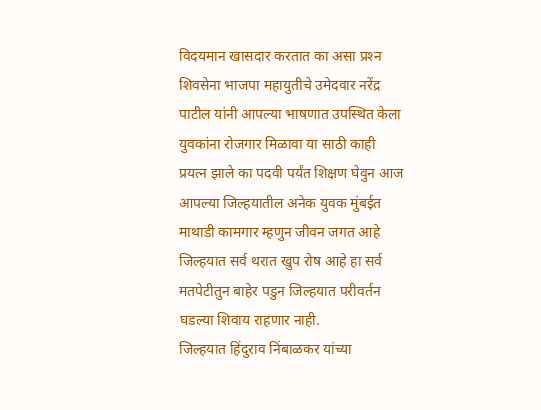विदयमान खासदार करतात का असा प्रश्‍न शिवसेना भाजपा महायुतीचे उमेदवार नरेंद्र पाटील यांनी आपल्या भाषणात उपस्थित केला युवकांना रोजगार मिळावा या साठी काही प्रयत्न झाले का पदवी पर्यंत शिक्षण घेवुन आज आपल्या जिल्हयातील अनेक युवक मुंबईत माथाडी कामगार म्हणुन जीवन जगत आहे जिल्हयात सर्व थरात खुप रोष आहे हा सर्व मतपेटीतुन बाहेर पडुन जिल्हयात परीवर्तन घडल्या शिवाय राहणार नाही.
जिल्हयात हिंदुराव निंबाळकर यांच्या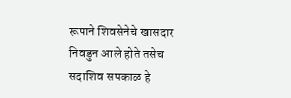रूपाने शिवसेनेचे खासदार निवडुन आले होते तसेच सदाशिव सपकाळ हे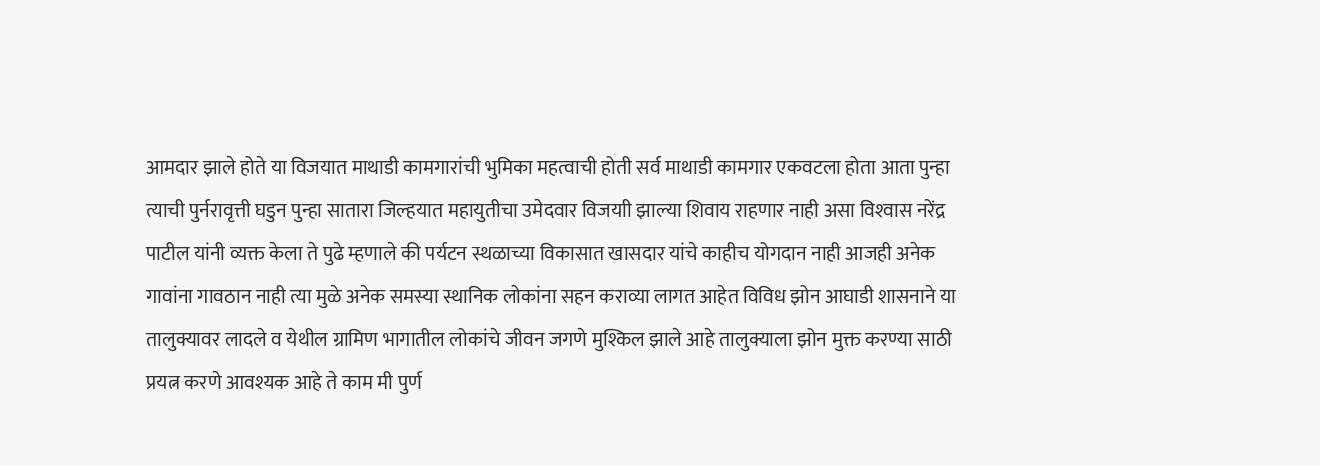आमदार झाले होते या विजयात माथाडी कामगारांची भुमिका महत्वाची होती सर्व माथाडी कामगार एकवटला होता आता पुन्हा त्याची पुर्नरावृत्ती घडुन पुन्हा सातारा जिल्हयात महायुतीचा उमेदवार विजयाी झाल्या शिवाय राहणार नाही असा विश्‍वास नरेंद्र पाटील यांनी व्यक्त केला ते पुढे म्हणाले की पर्यटन स्थळाच्या विकासात खासदार यांचे काहीच योगदान नाही आजही अनेक गावांना गावठान नाही त्या मुळे अनेक समस्या स्थानिक लोकांना सहन कराव्या लागत आहेत विविध झोन आघाडी शासनाने या तालुक्यावर लादले व येथील ग्रामिण भागातील लोकांचे जीवन जगणे मुश्किल झाले आहे तालुक्याला झोन मुक्त करण्या साठी प्रयत्न करणे आवश्यक आहे ते काम मी पुर्ण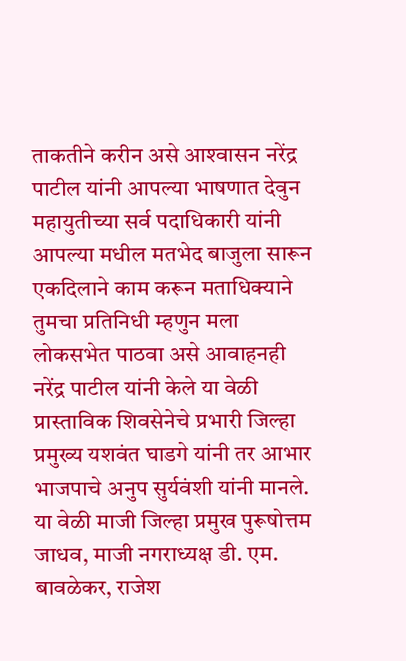ताकतीने करीन असे आश्‍वासन नरेंद्र पाटील यांनी आपल्या भाषणात देवुन महायुतीच्या सर्व पदाधिकारी यांनी आपल्या मधील मतभेद बाजुला सारून एकदिलाने काम करून मताधिक्याने तुमचा प्रतिनिधी म्हणुन मला लोकसभेत पाठवा असे आवाहनही नरेंद्र पाटील यांनी केले या वेळी प्रास्ताविक शिवसेनेचे प्रभारी जिल्हा प्रमुख्य यशवंत घाडगे यांनी तर आभार भाजपाचे अनुप सुर्यवंशी यांनी मानले.
या वेळी माजी जिल्हा प्रमुख पुरूषोत्तम जाधव, माजी नगराध्यक्ष डी. एम. बावळेकर, राजेश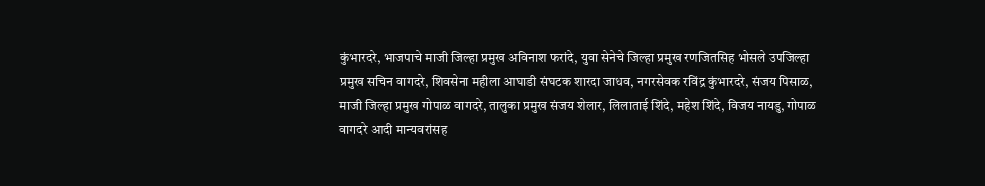कुंभारदरे, भाजपाचे माजी जिल्हा प्रमुख अविनाश फरांदे, युवा सेनेचे जिल्हा प्रमुख रणजितसिह भोसले उपजिल्हा प्रमुख सचिन वागदरे, शिवसेना महीला आघाडी संघटक शारदा जाधव, नगरसेवक रविंद्र कुंभारदरे, संजय पिसाळ, माजी जिल्हा प्रमुख गोपाळ वागदरे, तालुका प्रमुख संजय शेलार, लिलाताई शिंदे, महेश शिंदे, विजय नायडु, गोपाळ वागदरे आदी मान्यवरांसह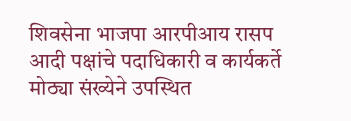शिवसेना भाजपा आरपीआय रासप आदी पक्षांचे पदाधिकारी व कार्यकर्ते मोठ्या संख्येने उपस्थित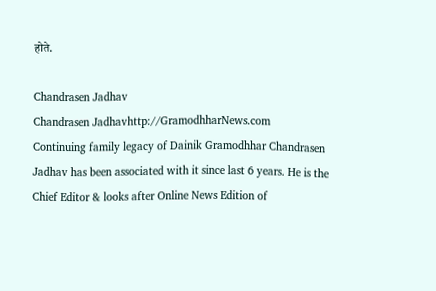होते.

Chandrasen Jadhav
Chandrasen Jadhavhttp://GramodhharNews.com
Continuing family legacy of Dainik Gramodhhar Chandrasen Jadhav has been associated with it since last 6 years. He is the Chief Editor & looks after Online News Edition of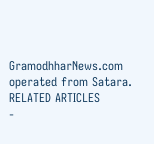GramodhharNews.com operated from Satara.
RELATED ARTICLES
-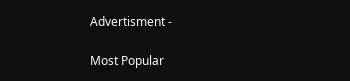Advertisment -

Most Popular